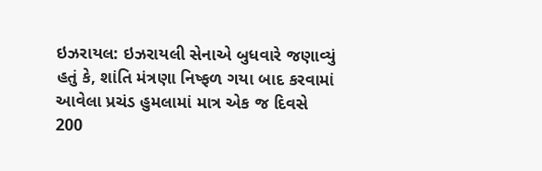ઇઝરાયલ: ઇઝરાયલી સેનાએ બુધવારે જણાવ્યું હતું કે, શાંતિ મંત્રણા નિષ્ફળ ગયા બાદ કરવામાં આવેલા પ્રચંડ હુમલામાં માત્ર એક જ દિવસે 200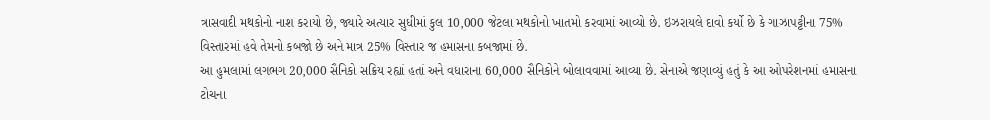ત્રાસવાદી મથકોનો નાશ કરાયો છે, જ્યારે અત્યાર સુધીમાં કુલ 10,000 જેટલા મથકોનો ખાતમો કરવામાં આવ્યો છે. ઇઝરાયલે દાવો કર્યો છે કે ગાઝાપટ્ટીના 75% વિસ્તારમાં હવે તેમનો કબજો છે અને માત્ર 25% વિસ્તાર જ હમાસના કબજામાં છે.
આ હુમલામાં લગભગ 20,000 સૈનિકો સક્રિય રહ્યાં હતાં અને વધારાના 60,000 સૈનિકોને બોલાવવામાં આવ્યા છે. સેનાએ જણાવ્યું હતું કે આ ઓપરેશનમાં હમાસના ટોચના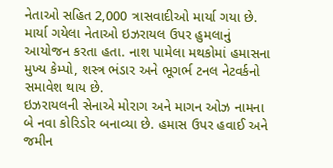નેતાઓ સહિત 2,000 ત્રાસવાદીઓ માર્યા ગયા છે. માર્યા ગયેલા નેતાઓ ઇઝરાયલ ઉપર હુમલાનું આયોજન કરતા હતા. નાશ પામેલા મથકોમાં હમાસના મુખ્ય કેમ્પો, શસ્ત્ર ભંડાર અને ભૂગર્ભ ટનલ નેટવર્કનો સમાવેશ થાય છે.
ઇઝરાયલની સેનાએ મોરાગ અને માગન ઓઝ નામના બે નવા કોરિડોર બનાવ્યા છે. હમાસ ઉપર હવાઈ અને જમીન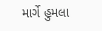માર્ગે હુમલા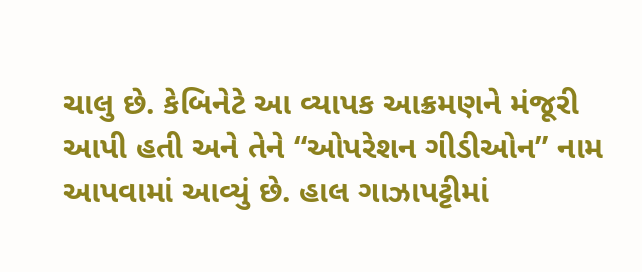ચાલુ છે. કેબિનેટે આ વ્યાપક આક્રમણને મંજૂરી આપી હતી અને તેને “ઓપરેશન ગીડીઓન” નામ આપવામાં આવ્યું છે. હાલ ગાઝાપટ્ટીમાં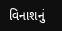વિનાશનું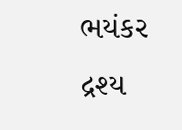ભયંકર દ્રશ્ય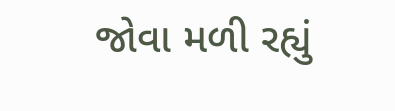જોવા મળી રહ્યું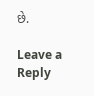છે.

Leave a Reply